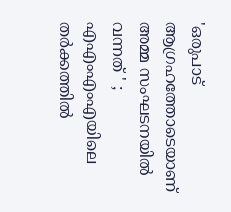'ഒരുപാട് ആഗ്രഹത്തോടെയാണ് അമ്മ സംഘടനയിൽ വന്നത് ' ; എഎംഎംഎയിലെ തര്‍ക്കത്തില്‍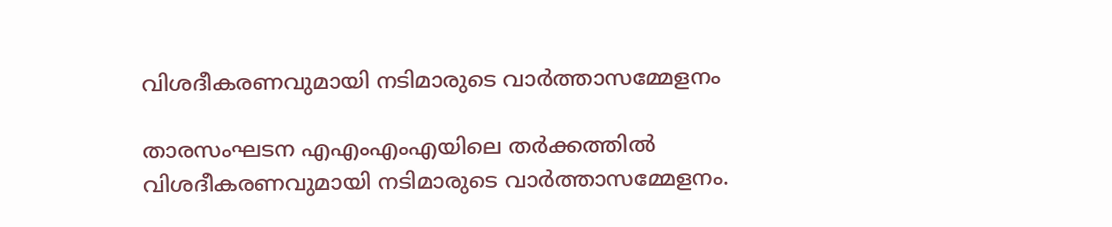വിശദീകരണവുമായി നടിമാരുടെ വാര്‍ത്താസമ്മേളനം

താരസംഘടന എഎംഎംഎയിലെ തര്‍ക്കത്തില്‍ വിശദീകരണവുമായി നടിമാരുടെ വാര്‍ത്താസമ്മേളനം.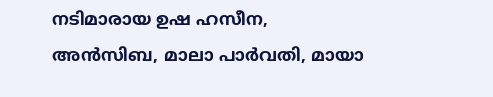നടിമാരായ ഉഷ ഹസീന, അന്‍സിബ, മാലാ പാര്‍വതി, മായാ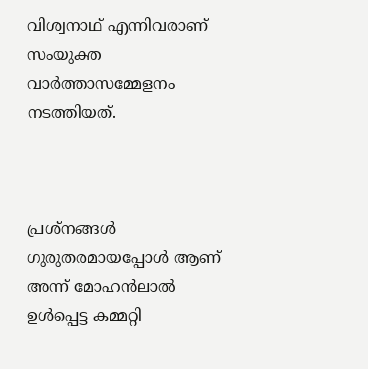വിശ്വനാഥ് എന്നിവരാണ് സംയുക്ത വാര്‍ത്താസമ്മേളനം നടത്തിയത്.



പ്രശ്നങ്ങൾ ഗുരുതരമായപ്പോൾ ആണ് അന്ന് മോഹൻലാൽ ഉൾപ്പെട്ട കമ്മറ്റി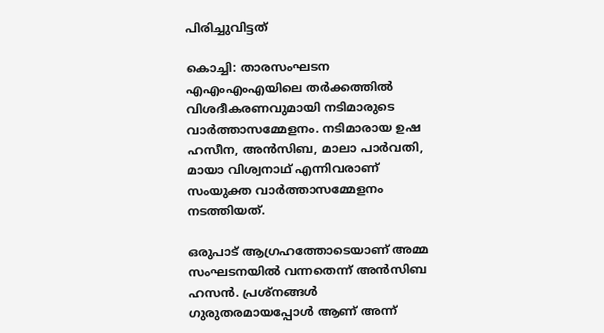പിരിച്ചുവിട്ടത്

കൊച്ചി: താരസംഘടന എഎംഎംഎയിലെ തര്‍ക്കത്തില്‍ വിശദീകരണവുമായി നടിമാരുടെ വാര്‍ത്താസമ്മേളനം. നടിമാരായ ഉഷ ഹസീന, അന്‍സിബ, മാലാ പാര്‍വതി, മായാ വിശ്വനാഥ് എന്നിവരാണ് സംയുക്ത വാര്‍ത്താസമ്മേളനം നടത്തിയത്.

ഒരുപാട് ആഗ്രഹത്തോടെയാണ് അമ്മ സംഘടനയിൽ വന്നതെന്ന് അൻസിബ ഹസൻ. പ്രശ്നങ്ങൾ ഗുരുതരമായപ്പോൾ ആണ് അന്ന്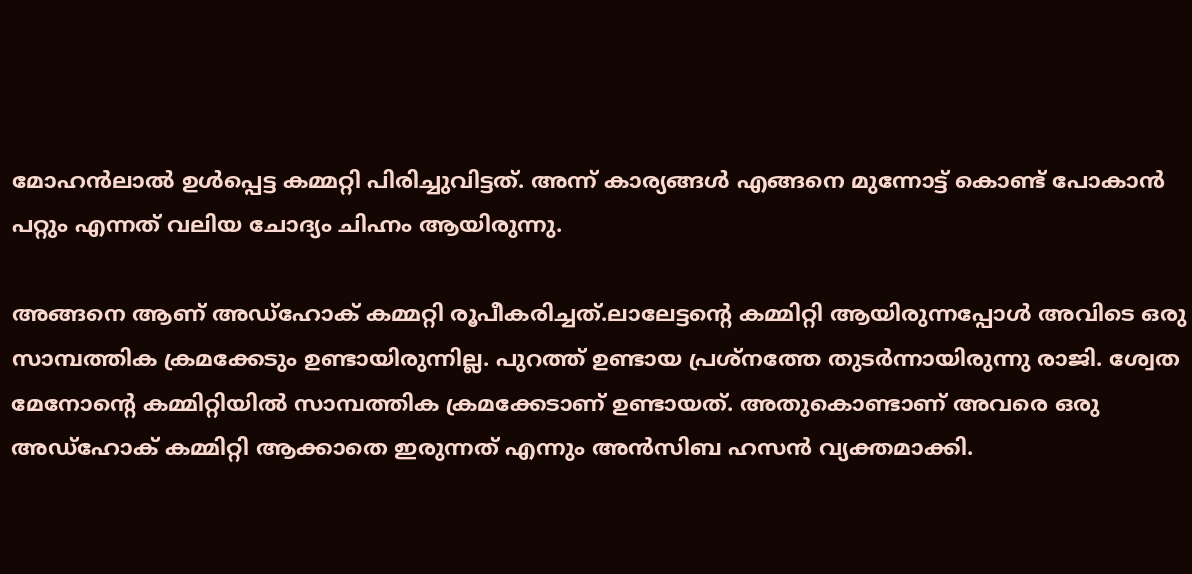മോഹൻലാൽ ഉൾപ്പെട്ട കമ്മറ്റി പിരിച്ചുവിട്ടത്. അന്ന് കാര്യങ്ങൾ എങ്ങനെ മുന്നോട്ട് കൊണ്ട് പോകാൻ പറ്റും എന്നത് വലിയ ചോദ്യം ചിഹ്നം ആയിരുന്നു.

അങ്ങനെ ആണ് അഡ്ഹോക് കമ്മറ്റി രൂപീകരിച്ചത്.ലാലേട്ടൻ്റെ കമ്മിറ്റി ആയിരുന്നപ്പോൾ അവിടെ ഒരു സാമ്പത്തിക ക്രമക്കേടും ഉണ്ടായിരുന്നില്ല. പുറത്ത് ഉണ്ടായ പ്രശ്നത്തേ തുടർന്നായിരുന്നു രാജി. ശ്വേത മേനോൻ്റെ കമ്മിറ്റിയിൽ സാമ്പത്തിക ക്രമക്കേടാണ് ഉണ്ടായത്. അതുകൊണ്ടാണ് അവരെ ഒരു അഡ്ഹോക് കമ്മിറ്റി ആക്കാതെ ഇരുന്നത് എന്നും അൻസിബ ഹസൻ വ്യക്തമാക്കി.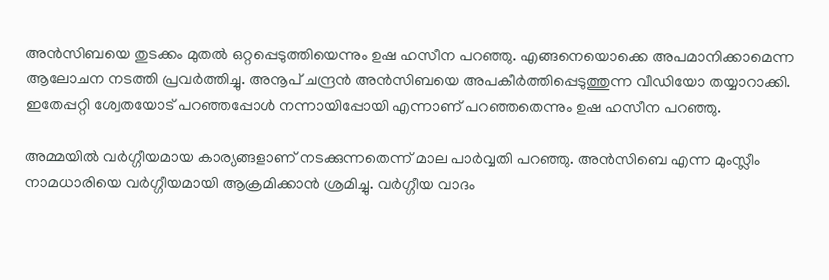അന്‍സിബയെ തുടക്കം മുതല്‍ ഒറ്റപ്പെടുത്തിയെന്നും ഉഷ ഹസീന പറഞ്ഞു. എങ്ങനെയൊക്കെ അപമാനിക്കാമെന്ന ആലോചന നടത്തി പ്രവര്‍ത്തിച്ചു. അനൂപ് ചന്ദ്രന്‍ അന്‍സിബയെ അപകീര്‍ത്തിപ്പെടുത്തുന്ന വീഡിയോ തയ്യാറാക്കി. ഇതേപ്പറ്റി ശ്വേതയോട് പറഞ്ഞപ്പോള്‍ നന്നായിപ്പോയി എന്നാണ് പറഞ്ഞതെന്നും ഉഷ ഹസീന പറഞ്ഞു.

അമ്മയിൽ വർഗ്ഗീയമായ കാര്യങ്ങളാണ് നടക്കുന്നതെന്ന് മാല പാർവ്വതി പറഞ്ഞു. അൻസിബെ എന്ന മുംസ്ലീം നാമധാരിയെ വർഗ്ഗീയമായി ആക്രമിക്കാൻ ശ്രമിച്ചു. വർഗ്ഗീയ വാദം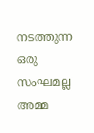നടത്തുന്ന ഒരു സംഘമല്ല അമ്മ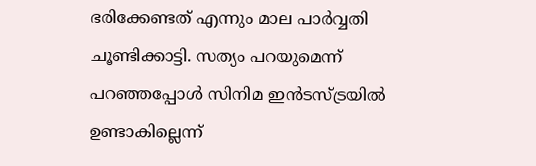ഭരിക്കേണ്ടത് എന്നും മാല പാർവ്വതി ചൂണ്ടിക്കാട്ടി. സത്യം പറയുമെന്ന് പറഞ്ഞപ്പോൾ സിനിമ ഇൻടസ്‌ട്രയിൽ ഉണ്ടാകില്ലെന്ന്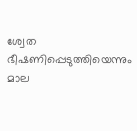ശ്വേത ഭീഷണിപ്പെടുത്തിയെന്നും മാല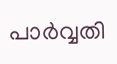പാർവ്വതി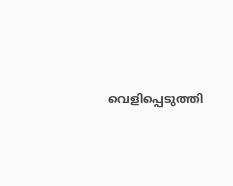വെളിപ്പെടുത്തി